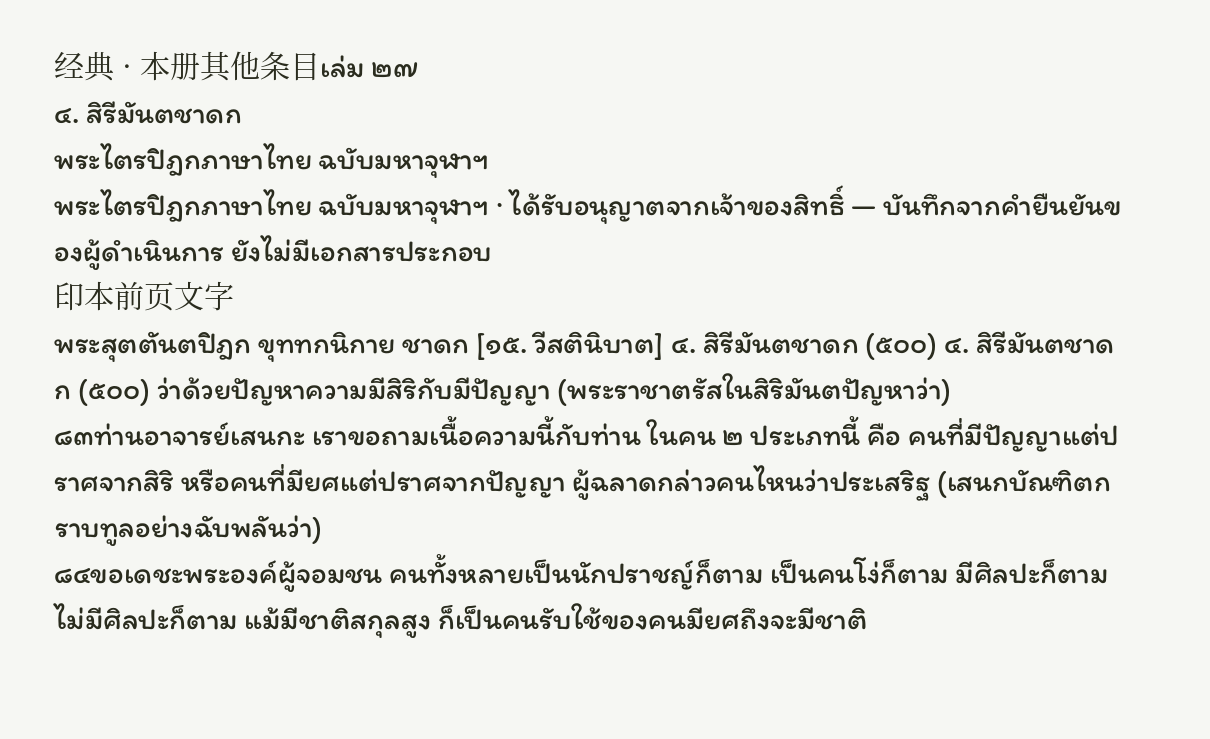经典 · 本册其他条目เล่ม ๒๗
๔. สิรีมันตชาดก
พระไตรปิฎกภาษาไทย ฉบับมหาจุฬาฯ
พระไตรปิฎกภาษาไทย ฉบับมหาจุฬาฯ · ได้รับอนุญาตจากเจ้าของสิทธิ์ — บันทึกจากคำยืนยันของผู้ดำเนินการ ยังไม่มีเอกสารประกอบ
印本前页文字
พระสุตตันตปิฎก ขุททกนิกาย ชาดก [๑๕. วีสตินิบาต] ๔. สิรีมันตชาดก (๕๐๐) ๔. สิรีมันตชาดก (๕๐๐) ว่าด้วยปัญหาความมีสิริกับมีปัญญา (พระราชาตรัสในสิริมันตปัญหาว่า)
๘๓ท่านอาจารย์เสนกะ เราขอถามเนื้อความนี้กับท่าน ในคน ๒ ประเภทนี้ คือ คนที่มีปัญญาแต่ปราศจากสิริ หรือคนที่มียศแต่ปราศจากปัญญา ผู้ฉลาดกล่าวคนไหนว่าประเสริฐ (เสนกบัณฑิตกราบทูลอย่างฉับพลันว่า)
๘๔ขอเดชะพระองค์ผู้จอมชน คนทั้งหลายเป็นนักปราชญ์ก็ตาม เป็นคนโง่ก็ตาม มีศิลปะก็ตาม ไม่มีศิลปะก็ตาม แม้มีชาติสกุลสูง ก็เป็นคนรับใช้ของคนมียศถึงจะมีชาติ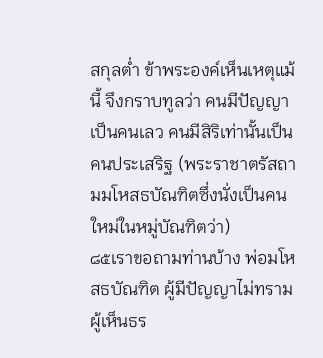สกุลต่ำ ข้าพระองค์เห็นเหตุแม้นี้ จึงกราบทูลว่า คนมีปัญญาเป็นคนเลว คนมีสิริเท่านั้นเป็นคนประเสริฐ (พระราชาตรัสถามมโหสธบัณฑิตซึ่งนั่งเป็นคนใหม่ในหมู่บัณฑิตว่า)
๘๕เราขอถามท่านบ้าง พ่อมโหสธบัณฑิต ผู้มีปัญญาไม่ทราม ผู้เห็นธร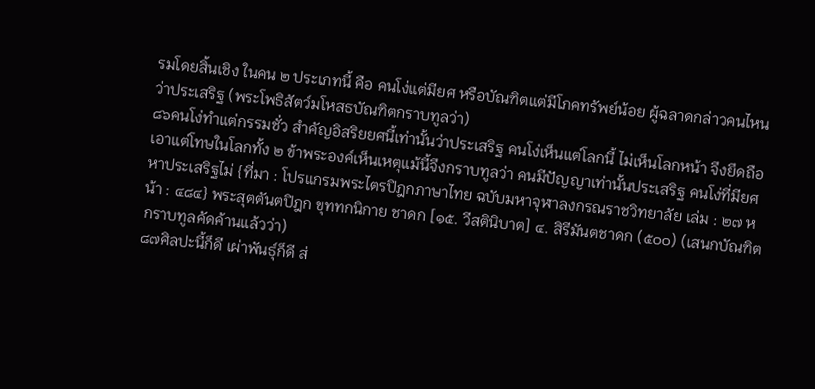รมโดยสิ้นเชิง ในคน ๒ ประเภทนี้ คือ คนโง่แต่มียศ หรือบัณฑิตแต่มีโภคทรัพย์น้อย ผู้ฉลาดกล่าวคนไหนว่าประเสริฐ (พระโพธิสัตว์มโหสธบัณฑิตกราบทูลว่า)
๘๖คนโง่ทำแต่กรรมชั่ว สำคัญอิสริยยศนี้เท่านั้นว่าประเสริฐ คนโง่เห็นแต่โลกนี้ ไม่เห็นโลกหน้า จึงยึดถือเอาแต่โทษในโลกทั้ง ๒ ข้าพระองค์เห็นเหตุแม้นี้จึงกราบทูลว่า คนมีปัญญาเท่านั้นประเสริฐ คนโง่ที่มียศหาประเสริฐไม่ {ที่มา : โปรแกรมพระไตรปิฎกภาษาไทย ฉบับมหาจุฬาลงกรณราชวิทยาลัย เล่ม : ๒๗ หน้า : ๔๘๔} พระสุตตันตปิฎก ขุททกนิกาย ชาดก [๑๕. วีสตินิบาต] ๔. สิรีมันตชาดก (๕๐๐) (เสนกบัณฑิตกราบทูลคัดค้านแล้วว่า)
๘๗ศิลปะนี้ก็ดี เผ่าพันธุ์ก็ดี ส่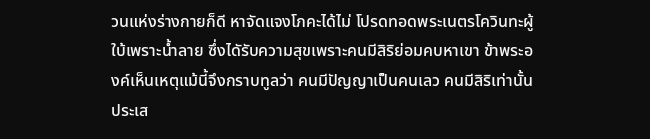วนแห่งร่างกายก็ดี หาจัดแจงโภคะได้ไม่ โปรดทอดพระเนตรโควินทะผู้ใบ้เพราะน้ำลาย ซึ่งไดัรับความสุขเพราะคนมีสิริย่อมคบหาเขา ข้าพระองค์เห็นเหตุแม้นี้จึงกราบทูลว่า คนมีปัญญาเป็นคนเลว คนมีสิริเท่านั้นประเส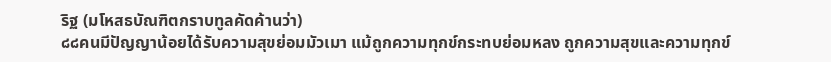ริฐ (มโหสธบัณฑิตกราบทูลคัดค้านว่า)
๘๘คนมีปัญญาน้อยได้รับความสุขย่อมมัวเมา แม้ถูกความทุกข์กระทบย่อมหลง ถูกความสุขและความทุกข์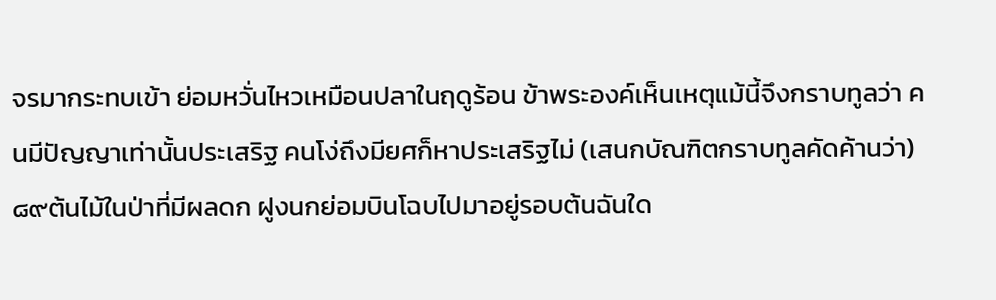จรมากระทบเข้า ย่อมหวั่นไหวเหมือนปลาในฤดูร้อน ข้าพระองค์เห็นเหตุแม้นี้จึงกราบทูลว่า คนมีปัญญาเท่านั้นประเสริฐ คนโง่ถึงมียศก็หาประเสริฐไม่ (เสนกบัณฑิตกราบทูลคัดค้านว่า)
๘๙ต้นไม้ในป่าที่มีผลดก ฝูงนกย่อมบินโฉบไปมาอยู่รอบต้นฉันใด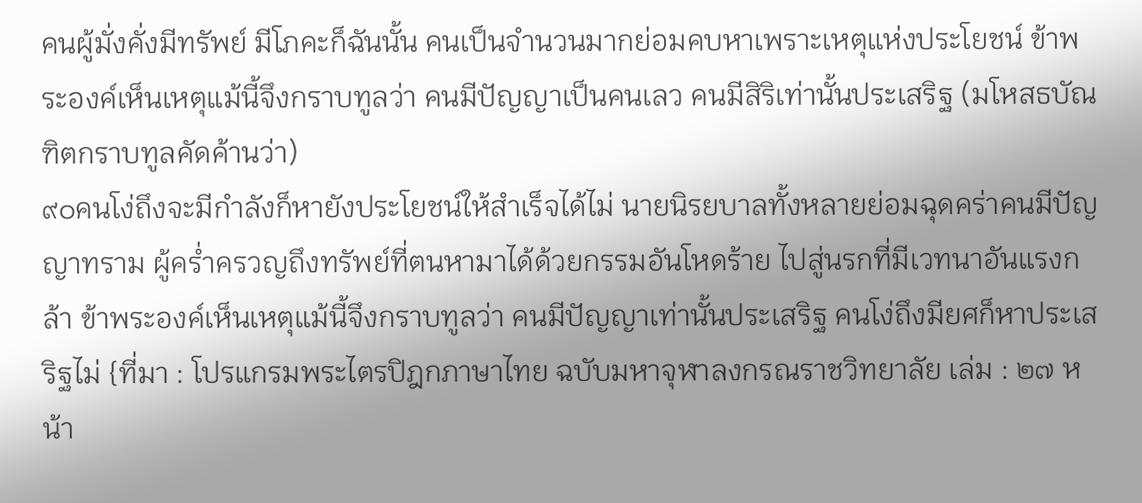คนผู้มั่งคั่งมีทรัพย์ มีโภคะก็ฉันนั้น คนเป็นจำนวนมากย่อมคบหาเพราะเหตุแห่งประโยชน์ ข้าพระองค์เห็นเหตุแม้นี้จึงกราบทูลว่า คนมีปัญญาเป็นคนเลว คนมีสิริเท่านั้นประเสริฐ (มโหสธบัณฑิตกราบทูลคัดค้านว่า)
๙๐คนโง่ถึงจะมีกำลังก็หายังประโยชน์ให้สำเร็จได้ไม่ นายนิรยบาลทั้งหลายย่อมฉุดคร่าคนมีปัญญาทราม ผู้คร่ำครวญถึงทรัพย์ที่ตนหามาได้ด้วยกรรมอันโหดร้าย ไปสู่นรกที่มีเวทนาอันแรงกล้า ข้าพระองค์เห็นเหตุแม้นี้จึงกราบทูลว่า คนมีปัญญาเท่านั้นประเสริฐ คนโง่ถึงมียศก็หาประเสริฐไม่ {ที่มา : โปรแกรมพระไตรปิฎกภาษาไทย ฉบับมหาจุฬาลงกรณราชวิทยาลัย เล่ม : ๒๗ หน้า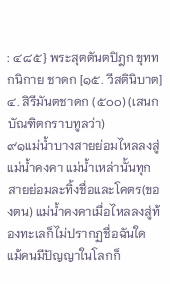: ๔๘๕} พระสุตตันตปิฎก ขุททกนิกาย ชาดก [๑๕. วีสตินิบาต] ๔. สิรีมันตชาดก (๕๐๐) (เสนกบัณฑิตกราบทูลว่า)
๙๑แม่น้ำบางสายย่อมไหลลงสู่แม่น้ำคงคา แม่น้ำเหล่านั้นทุกสายย่อมละทิ้งชื่อและโคตร(ของตน) แม่น้ำคงคาเมื่อไหลลงสู่ท้องทะเลก็ไม่ปรากฏชื่อฉันใด แม้คนมีปัญญาในโลกก็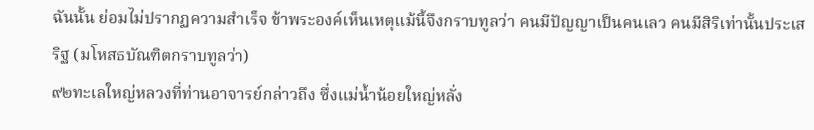ฉันนั้น ย่อมไม่ปรากฏความสำเร็จ ข้าพระองค์เห็นเหตุแม้นี้จึงกราบทูลว่า คนมีปัญญาเป็นคนเลว คนมีสิริเท่านั้นประเสริฐ (มโหสธบัณฑิตกราบทูลว่า)
๙๒ทะเลใหญ่หลวงที่ท่านอาจารย์กล่าวถึง ซึ่งแม่น้ำน้อยใหญ่หลั่ง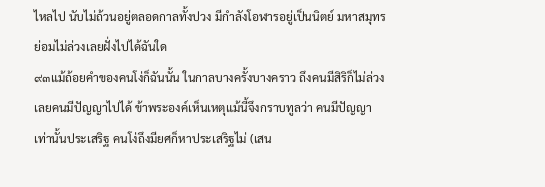ไหลไป นับไม่ถ้วนอยู่ตลอดกาลทั้งปวง มีกำลังโอฬารอยู่เป็นนิตย์ มหาสมุทรย่อมไม่ล่วงเลยฝั่งไปได้ฉันใด
๙๓แม้ถ้อยคำของคนโง่ก็ฉันนั้น ในกาลบางครั้งบางคราว ถึงคนมีสิริก็ไม่ล่วงเลยคนมีปัญญาไปได้ ข้าพระองค์เห็นเหตุแม้นี้จึงกราบทูลว่า คนมีปัญญาเท่านั้นประเสริฐ คนโง่ถึงมียศก็หาประเสริฐไม่ (เสน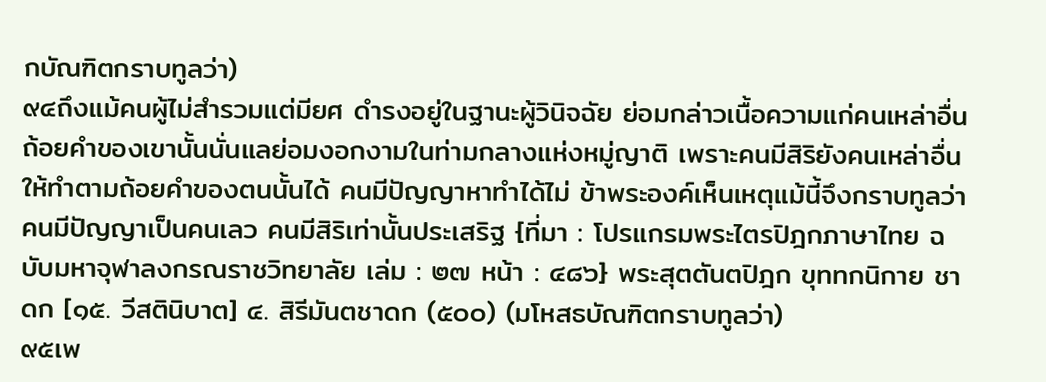กบัณฑิตกราบทูลว่า)
๙๔ถึงแม้คนผู้ไม่สำรวมแต่มียศ ดำรงอยู่ในฐานะผู้วินิจฉัย ย่อมกล่าวเนื้อความแก่คนเหล่าอื่น ถ้อยคำของเขานั้นนั่นแลย่อมงอกงามในท่ามกลางแห่งหมู่ญาติ เพราะคนมีสิริยังคนเหล่าอื่นให้ทำตามถ้อยคำของตนนั้นได้ คนมีปัญญาหาทำได้ไม่ ข้าพระองค์เห็นเหตุแม้นี้จึงกราบทูลว่า คนมีปัญญาเป็นคนเลว คนมีสิริเท่านั้นประเสริฐ {ที่มา : โปรแกรมพระไตรปิฎกภาษาไทย ฉบับมหาจุฬาลงกรณราชวิทยาลัย เล่ม : ๒๗ หน้า : ๔๘๖} พระสุตตันตปิฎก ขุททกนิกาย ชาดก [๑๕. วีสตินิบาต] ๔. สิรีมันตชาดก (๕๐๐) (มโหสธบัณฑิตกราบทูลว่า)
๙๕เพ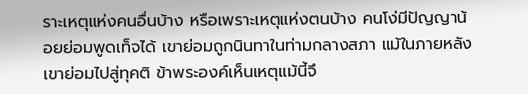ราะเหตุแห่งคนอื่นบ้าง หรือเพราะเหตุแห่งตนบ้าง คนโง่มีปัญญาน้อยย่อมพูดเท็จได้ เขาย่อมถูกนินทาในท่ามกลางสภา แม้ในภายหลังเขาย่อมไปสู่ทุคติ ข้าพระองค์เห็นเหตุแม้นี้จึ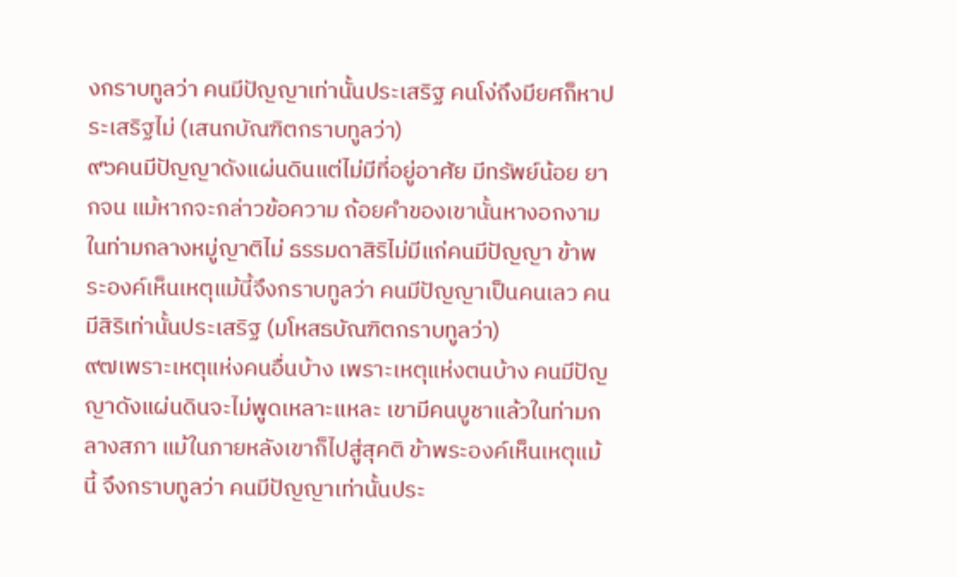งกราบทูลว่า คนมีปัญญาเท่านั้นประเสริฐ คนโง่ถึงมียศก็หาประเสริฐไม่ (เสนกบัณฑิตกราบทูลว่า)
๙๖คนมีปัญญาดังแผ่นดินแต่ไม่มีที่อยู่อาศัย มีทรัพย์น้อย ยากจน แม้หากจะกล่าวข้อความ ถ้อยคำของเขานั้นหางอกงามในท่ามกลางหมู่ญาติไม่ ธรรมดาสิริไม่มีแก่คนมีปัญญา ข้าพระองค์เห็นเหตุแม้นี้จึงกราบทูลว่า คนมีปัญญาเป็นคนเลว คนมีสิริเท่านั้นประเสริฐ (มโหสธบัณฑิตกราบทูลว่า)
๙๗เพราะเหตุแห่งคนอื่นบ้าง เพราะเหตุแห่งตนบ้าง คนมีปัญญาดังแผ่นดินจะไม่พูดเหลาะแหละ เขามีคนบูชาแล้วในท่ามกลางสภา แม้ในภายหลังเขาก็ไปสู่สุคติ ข้าพระองค์เห็นเหตุแม้นี้ จึงกราบทูลว่า คนมีปัญญาเท่านั้นประ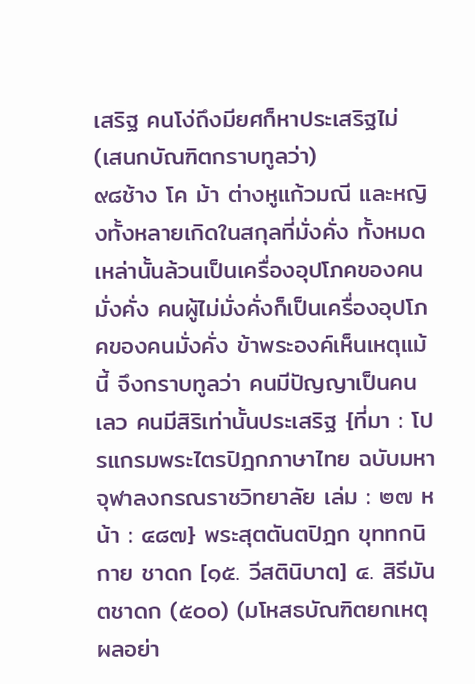เสริฐ คนโง่ถึงมียศก็หาประเสริฐไม่ (เสนกบัณฑิตกราบทูลว่า)
๙๘ช้าง โค ม้า ต่างหูแก้วมณี และหญิงทั้งหลายเกิดในสกุลที่มั่งคั่ง ทั้งหมดเหล่านั้นล้วนเป็นเครื่องอุปโภคของคนมั่งคั่ง คนผู้ไม่มั่งคั่งก็เป็นเครื่องอุปโภคของคนมั่งคั่ง ข้าพระองค์เห็นเหตุแม้นี้ จึงกราบทูลว่า คนมีปัญญาเป็นคนเลว คนมีสิริเท่านั้นประเสริฐ {ที่มา : โปรแกรมพระไตรปิฎกภาษาไทย ฉบับมหาจุฬาลงกรณราชวิทยาลัย เล่ม : ๒๗ หน้า : ๔๘๗} พระสุตตันตปิฎก ขุททกนิกาย ชาดก [๑๕. วีสตินิบาต] ๔. สิรีมันตชาดก (๕๐๐) (มโหสธบัณฑิตยกเหตุผลอย่า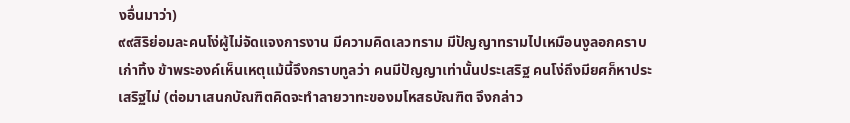งอื่นมาว่า)
๙๙สิริย่อมละคนโง่ผู้ไม่จัดแจงการงาน มีความคิดเลวทราม มีปัญญาทรามไปเหมือนงูลอกคราบเก่าทิ้ง ข้าพระองค์เห็นเหตุแม้นี้จึงกราบทูลว่า คนมีปัญญาเท่านั้นประเสริฐ คนโง่ถึงมียศก็หาประเสริฐไม่ (ต่อมาเสนกบัณฑิตคิดจะทำลายวาทะของมโหสธบัณฑิต จึงกล่าว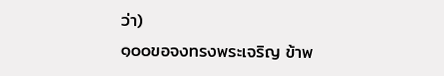ว่า)
๑๐๐ขอจงทรงพระเจริญ ข้าพ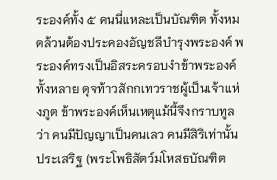ระองค์ทั้ง ๕ คนนี่แหละเป็นบัณฑิต ทั้งหมดล้วนต้องประคองอัญชลีบำรุงพระองค์ พระองค์ทรงเป็นอิสระครอบงำข้าพระองค์ทั้งหลาย ดุจท้าวสักกเทวราชผู้เป็นเจ้าแห่งภูต ข้าพระองค์เห็นเหตุแม้นี้จึงกราบทูลว่า คนมีปัญญาเป็นคนเลว คนมีสิริเท่านั้นประเสริฐ (พระโพธิสัตว์มโหสธบัณฑิต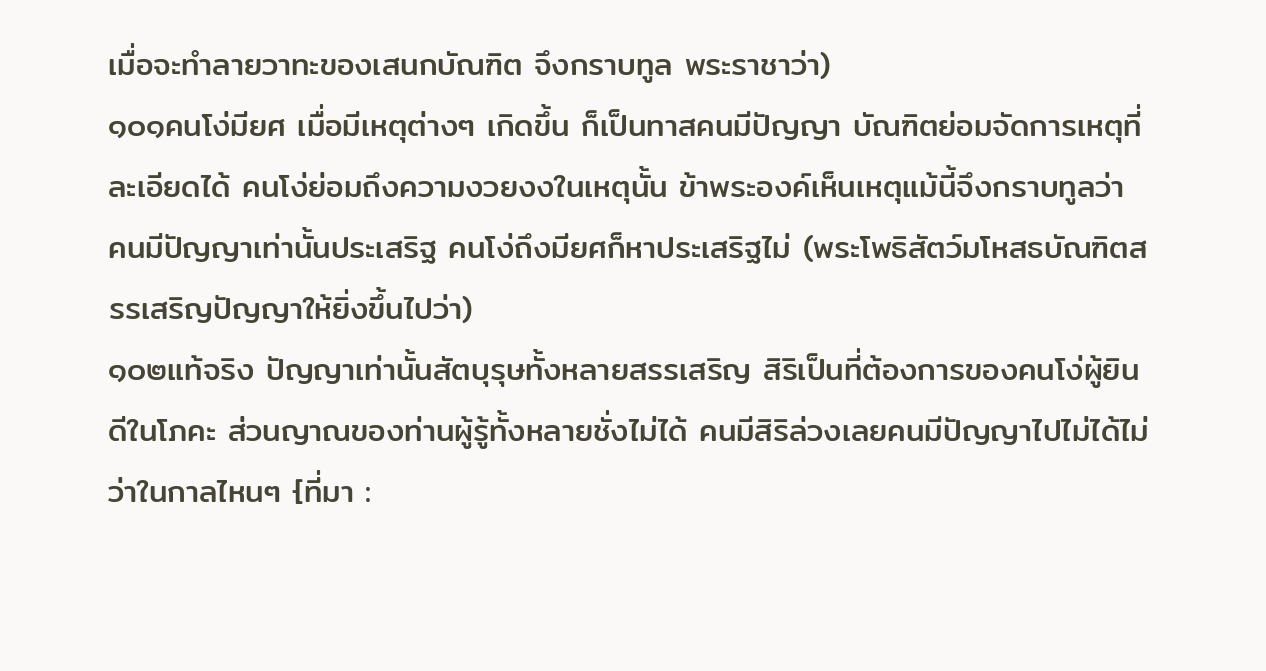เมื่อจะทำลายวาทะของเสนกบัณฑิต จึงกราบทูล พระราชาว่า)
๑๐๑คนโง่มียศ เมื่อมีเหตุต่างๆ เกิดขึ้น ก็เป็นทาสคนมีปัญญา บัณฑิตย่อมจัดการเหตุที่ละเอียดได้ คนโง่ย่อมถึงความงวยงงในเหตุนั้น ข้าพระองค์เห็นเหตุแม้นี้จึงกราบทูลว่า คนมีปัญญาเท่านั้นประเสริฐ คนโง่ถึงมียศก็หาประเสริฐไม่ (พระโพธิสัตว์มโหสธบัณฑิตสรรเสริญปัญญาให้ยิ่งขึ้นไปว่า)
๑๐๒แท้จริง ปัญญาเท่านั้นสัตบุรุษทั้งหลายสรรเสริญ สิริเป็นที่ต้องการของคนโง่ผู้ยินดีในโภคะ ส่วนญาณของท่านผู้รู้ทั้งหลายชั่งไม่ได้ คนมีสิริล่วงเลยคนมีปัญญาไปไม่ได้ไม่ว่าในกาลไหนๆ {ที่มา :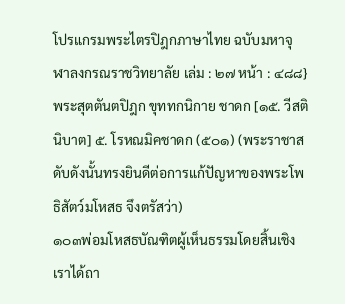โปรแกรมพระไตรปิฎกภาษาไทย ฉบับมหาจุฬาลงกรณราชวิทยาลัย เล่ม : ๒๗ หน้า : ๔๘๘} พระสุตตันตปิฎก ขุททกนิกาย ชาดก [๑๕. วีสตินิบาต] ๕. โรหณมิคชาดก (๕๐๑) (พระราชาสดับดังนั้นทรงยินดีต่อการแก้ปัญหาของพระโพธิสัตว์มโหสธ จึงตรัสว่า)
๑๐๓พ่อมโหสธบัณฑิตผู้เห็นธรรมโดยสิ้นเชิง เราได้ถา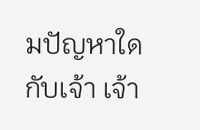มปัญหาใดกับเจ้า เจ้า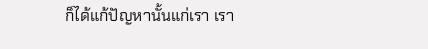ก็ได้แก้ปัญหานั้นแก่เรา เรา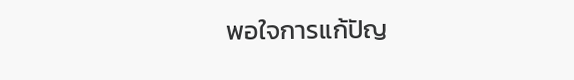พอใจการแก้ปัญ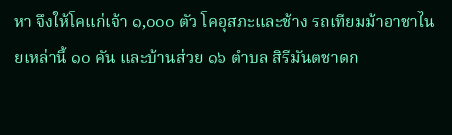หา จึงให้โคแก่เจ้า ๑,๐๐๐ ตัว โคอุสภะและช้าง รถเทียมม้าอาชาไนยเหล่านี้ ๑๐ คัน และบ้านส่วย ๑๖ ตำบล สิรีมันตชาดก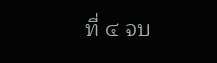ที่ ๔ จบ